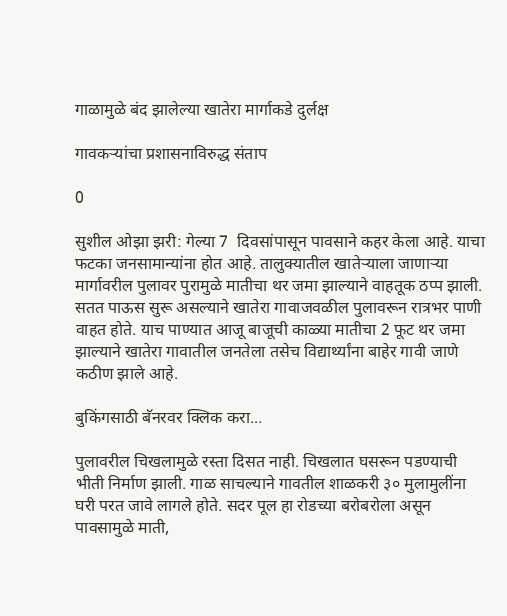गाळामुळे बंद झालेल्या खातेरा मार्गाकडे दुर्लक्ष

गावकऱ्यांचा प्रशासनाविरुद्ध संताप

0

सुशील ओझा झरी: गेल्या 7  दिवसांपासून पावसाने कहर केला आहे. याचा फटका जनसामान्यांना होत आहे. तालुक्यातील खातेऱ्याला जाणाऱ्या मार्गावरील पुलावर पुरामुळे मातीचा थर जमा झाल्याने वाहतूक ठप्प झाली. सतत पाऊस सुरू असल्याने खातेरा गावाजवळील पुलावरून रात्रभर पाणी वाहत होते. याच पाण्यात आजू बाजूची काळ्या मातीचा 2 फूट थर जमा झाल्याने खातेरा गावातील जनतेला तसेच विद्यार्थ्यांना बाहेर गावी जाणे कठीण झाले आहे.

बुकिंगसाठी बॅनरवर क्लिक करा...

पुलावरील चिखलामुळे रस्ता दिसत नाही. चिखलात घसरून पडण्याची भीती निर्माण झाली. गाळ साचल्याने गावतील शाळकरी ३० मुलामुलींना घरी परत जावे लागले होते. सदर पूल हा रोडच्या बरोबरोला असून पावसामुळे माती,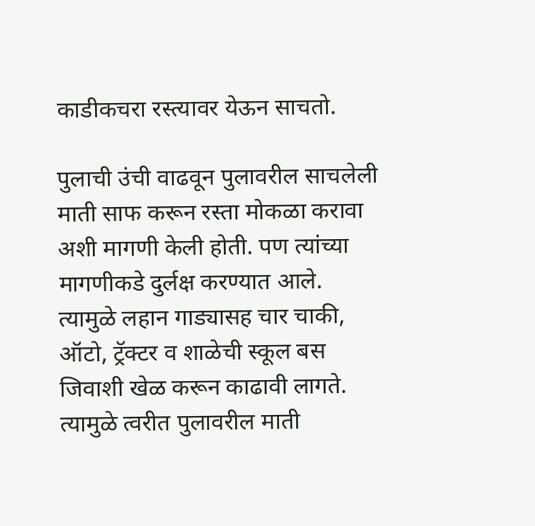काडीकचरा रस्त्यावर येऊन साचतो.

पुलाची उंची वाढवून पुलावरील साचलेली माती साफ करून रस्ता मोकळा करावा अशी मागणी केली होती. पण त्यांच्या मागणीकडे दुर्लक्ष करण्यात आले. त्यामुळे लहान गाड्यासह चार चाकी, ऑटो, ट्रॅक्टर व शाळेची स्कूल बस जिवाशी खेळ करून काढावी लागते. त्यामुळे त्वरीत पुलावरील माती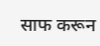साफ करून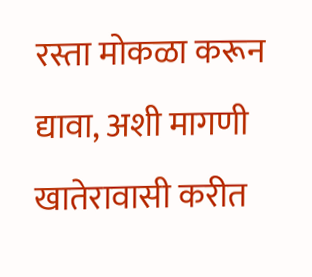रस्ता मोकळा करून द्यावा, अशी मागणी खातेरावासी करीत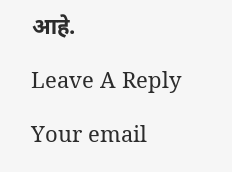आहे.

Leave A Reply

Your email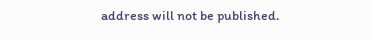address will not be published.